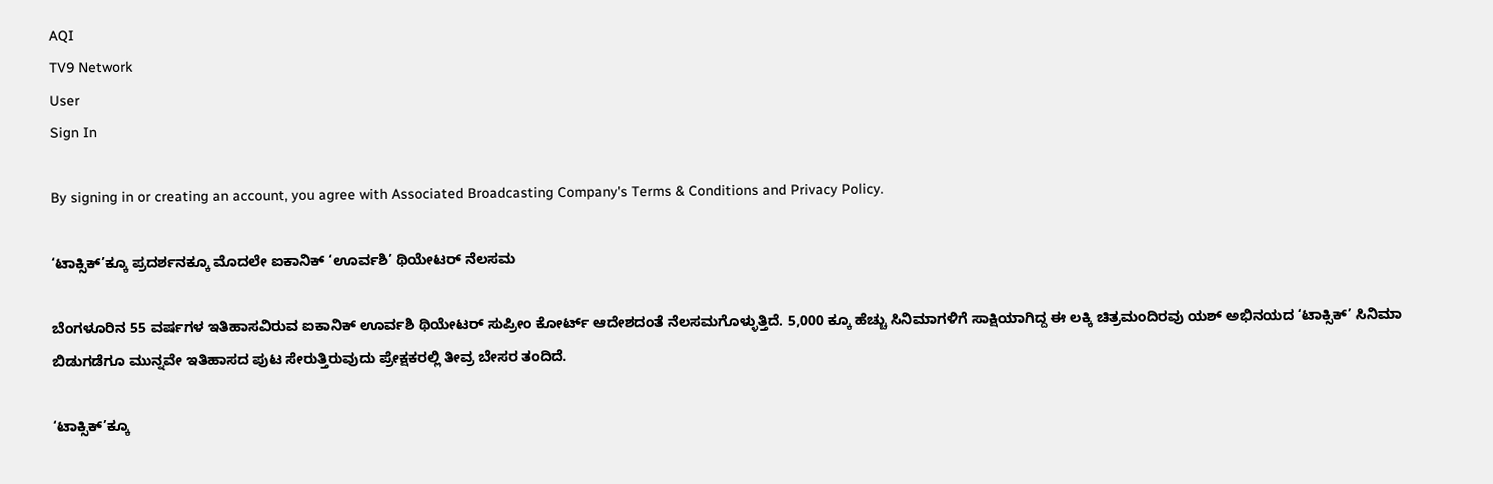AQI
TV9 Network
User
Sign In

By signing in or creating an account, you agree with Associated Broadcasting Company's Terms & Conditions and Privacy Policy.

‘ಟಾಕ್ಸಿಕ್’ಕ್ಕೂ ಪ್ರದರ್ಶನಕ್ಕೂ ಮೊದಲೇ ಐಕಾನಿಕ್ ‘ಊರ್ವಶಿ’ ಥಿಯೇಟರ್ ನೆಲಸಮ

ಬೆಂಗಳೂರಿನ 55 ವರ್ಷಗಳ ಇತಿಹಾಸವಿರುವ ಐಕಾನಿಕ್ ಊರ್ವಶಿ ಥಿಯೇಟರ್ ಸುಪ್ರೀಂ ಕೋರ್ಟ್ ಆದೇಶದಂತೆ ನೆಲಸಮಗೊಳ್ಳುತ್ತಿದೆ. 5,000 ಕ್ಕೂ ಹೆಚ್ಚು ಸಿನಿಮಾಗಳಿಗೆ ಸಾಕ್ಷಿಯಾಗಿದ್ದ ಈ ಲಕ್ಕಿ ಚಿತ್ರಮಂದಿರವು ಯಶ್ ಅಭಿನಯದ ‘ಟಾಕ್ಸಿಕ್’ ಸಿನಿಮಾ ಬಿಡುಗಡೆಗೂ ಮುನ್ನವೇ ಇತಿಹಾಸದ ಪುಟ ಸೇರುತ್ತಿರುವುದು ಪ್ರೇಕ್ಷಕರಲ್ಲಿ ತೀವ್ರ ಬೇಸರ ತಂದಿದೆ.

‘ಟಾಕ್ಸಿಕ್’ಕ್ಕೂ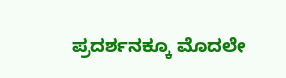ಪ್ರದರ್ಶನಕ್ಕೂ ಮೊದಲೇ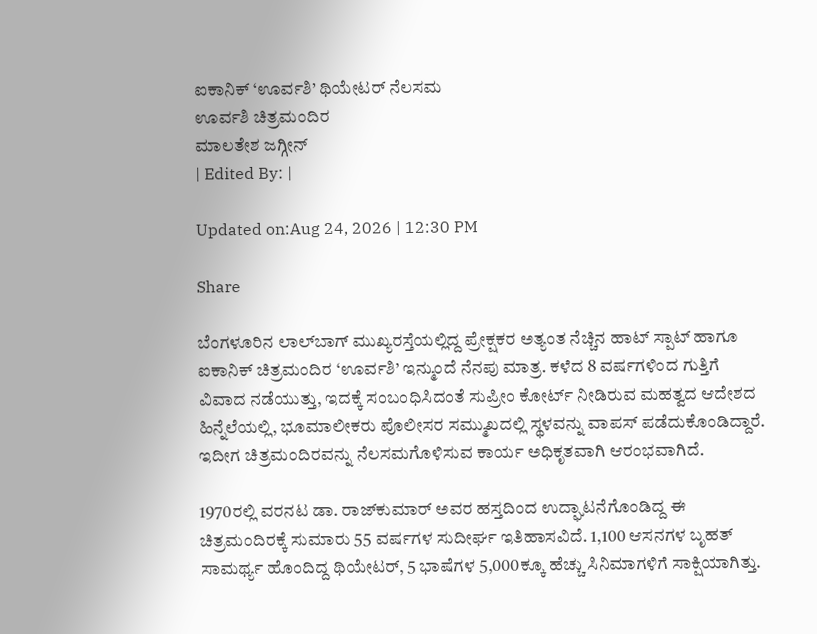ಐಕಾನಿಕ್ ‘ಊರ್ವಶಿ’ ಥಿಯೇಟರ್ ನೆಲಸಮ
ಊರ್ವಶಿ ಚಿತ್ರಮಂದಿರ
ಮಾಲತೇಶ ಜಗ್ಗೀನ್
| Edited By: |

Updated on:Aug 24, 2026 | 12:30 PM

Share

ಬೆಂಗಳೂರಿನ ಲಾಲ್‌ಬಾಗ್ ಮುಖ್ಯರಸ್ತೆಯಲ್ಲಿದ್ದ ಪ್ರೇಕ್ಷಕರ ಅತ್ಯಂತ ನೆಚ್ಚಿನ ಹಾಟ್ ಸ್ಪಾಟ್ ಹಾಗೂ ಐಕಾನಿಕ್ ಚಿತ್ರಮಂದಿರ ‘ಊರ್ವಶಿ’ ಇನ್ಮುಂದೆ ನೆನಪು ಮಾತ್ರ. ಕಳೆದ 8 ವರ್ಷಗಳಿಂದ ಗುತ್ತಿಗೆ ವಿವಾದ ನಡೆಯುತ್ತು, ಇದಕ್ಕೆ ಸಂಬಂಧಿಸಿದಂತೆ ಸುಪ್ರೀಂ ಕೋರ್ಟ್ ನೀಡಿರುವ ಮಹತ್ವದ ಆದೇಶದ ಹಿನ್ನೆಲೆಯಲ್ಲಿ, ಭೂಮಾಲೀಕರು ಪೊಲೀಸರ ಸಮ್ಮುಖದಲ್ಲಿ ಸ್ಥಳವನ್ನು ವಾಪಸ್ ಪಡೆದುಕೊಂಡಿದ್ದಾರೆ. ಇದೀಗ ಚಿತ್ರಮಂದಿರವನ್ನು ನೆಲಸಮಗೊಳಿಸುವ ಕಾರ್ಯ ಅಧಿಕೃತವಾಗಿ ಆರಂಭವಾಗಿದೆ.

1970ರಲ್ಲಿ ವರನಟ ಡಾ. ರಾಜ್‌ಕುಮಾರ್ ಅವರ ಹಸ್ತದಿಂದ ಉದ್ಘಾಟನೆಗೊಂಡಿದ್ದ ಈ ಚಿತ್ರಮಂದಿರಕ್ಕೆ ಸುಮಾರು 55 ವರ್ಷಗಳ ಸುದೀರ್ಘ ಇತಿಹಾಸವಿದೆ. 1,100 ಆಸನಗಳ ಬೃಹತ್ ಸಾಮರ್ಥ್ಯ ಹೊಂದಿದ್ದ ಥಿಯೇಟರ್, 5 ಭಾಷೆಗಳ 5,000ಕ್ಕೂ ಹೆಚ್ಚು ಸಿನಿಮಾಗಳಿಗೆ ಸಾಕ್ಷಿಯಾಗಿತ್ತು.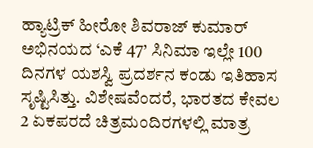ಹ್ಯಾಟ್ರಿಕ್ ಹೀರೋ ಶಿವರಾಜ್ ಕುಮಾರ್ ಅಭಿನಯದ ‘ಎಕೆ 47’ ಸಿನಿಮಾ ಇಲ್ಲೇ 100 ದಿನಗಳ ಯಶಸ್ವಿ ಪ್ರದರ್ಶನ ಕಂಡು ಇತಿಹಾಸ ಸೃಷ್ಟಿಸಿತ್ತು. ವಿಶೇಷವೆಂದರೆ, ಭಾರತದ ಕೇವಲ 2 ಏಕಪರದೆ ಚಿತ್ರಮಂದಿರಗಳಲ್ಲಿ ಮಾತ್ರ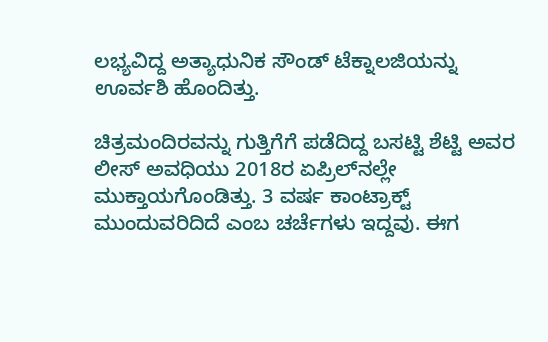ಲಭ್ಯವಿದ್ದ ಅತ್ಯಾಧುನಿಕ ಸೌಂಡ್ ಟೆಕ್ನಾಲಜಿಯನ್ನು ಊರ್ವಶಿ ಹೊಂದಿತ್ತು.

ಚಿತ್ರಮಂದಿರವನ್ನು ಗುತ್ತಿಗೆಗೆ ಪಡೆದಿದ್ದ ಬಸಟ್ಟಿ ಶೆಟ್ಟಿ ಅವರ ಲೀಸ್ ಅವಧಿಯು 2018ರ ಏಪ್ರಿಲ್‌ನಲ್ಲೇ ಮುಕ್ತಾಯಗೊಂಡಿತ್ತು. 3 ವರ್ಷ ಕಾಂಟ್ರಾಕ್ಟ್ ಮುಂದುವರಿದಿದೆ ಎಂಬ ಚರ್ಚೆಗಳು ಇದ್ದವು. ಈಗ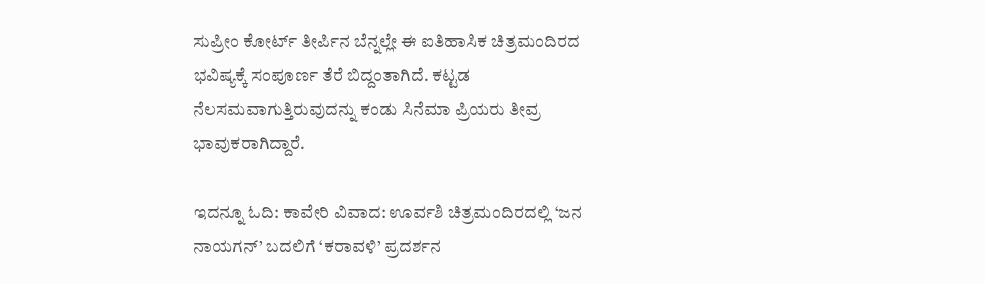ಸುಪ್ರೀಂ ಕೋರ್ಟ್ ತೀರ್ಪಿನ ಬೆನ್ನಲ್ಲೇ ಈ ಐತಿಹಾಸಿಕ ಚಿತ್ರಮಂದಿರದ ಭವಿಷ್ಯಕ್ಕೆ ಸಂಪೂರ್ಣ ತೆರೆ ಬಿದ್ದಂತಾಗಿದೆ. ಕಟ್ಟಡ ನೆಲಸಮವಾಗುತ್ತಿರುವುದನ್ನು ಕಂಡು ಸಿನೆಮಾ ಪ್ರಿಯರು ತೀವ್ರ ಭಾವುಕರಾಗಿದ್ದಾರೆ.

ಇದನ್ನೂ ಓದಿ: ಕಾವೇರಿ ವಿವಾದ: ಊರ್ವಶಿ ಚಿತ್ರಮಂದಿರದಲ್ಲಿ ‘ಜನ ನಾಯಗನ್’ ಬದಲಿಗೆ ‘ಕರಾವಳಿ’ ಪ್ರದರ್ಶನ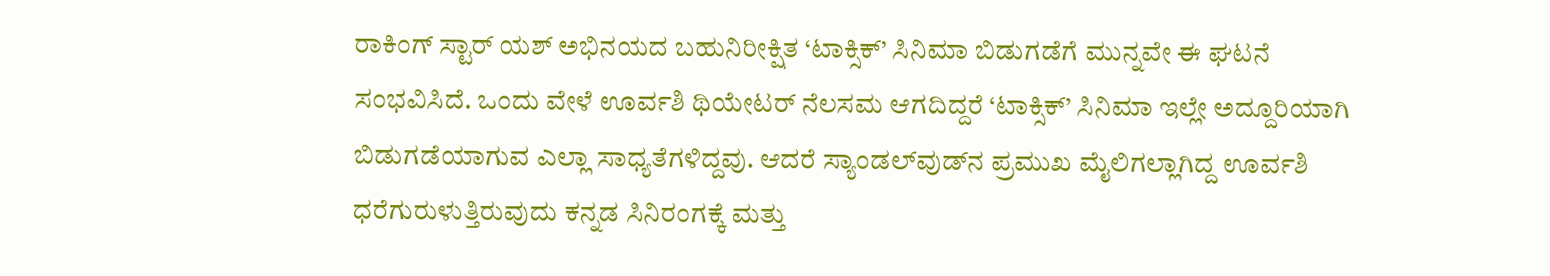ರಾಕಿಂಗ್ ಸ್ಟಾರ್ ಯಶ್ ಅಭಿನಯದ ಬಹುನಿರೀಕ್ಷಿತ ‘ಟಾಕ್ಸಿಕ್’ ಸಿನಿಮಾ ಬಿಡುಗಡೆಗೆ ಮುನ್ನವೇ ಈ ಘಟನೆ ಸಂಭವಿಸಿದೆ. ಒಂದು ವೇಳೆ ಊರ್ವಶಿ ಥಿಯೇಟರ್ ನೆಲಸಮ ಆಗದಿದ್ದರೆ ‘ಟಾಕ್ಸಿಕ್’ ಸಿನಿಮಾ ಇಲ್ಲೇ ಅದ್ದೂರಿಯಾಗಿ ಬಿಡುಗಡೆಯಾಗುವ ಎಲ್ಲಾ ಸಾಧ್ಯತೆಗಳಿದ್ದವು. ಆದರೆ ಸ್ಯಾಂಡಲ್‌ವುಡ್‌ನ ಪ್ರಮುಖ ಮೈಲಿಗಲ್ಲಾಗಿದ್ದ ಊರ್ವಶಿ ಧರೆಗುರುಳುತ್ತಿರುವುದು ಕನ್ನಡ ಸಿನಿರಂಗಕ್ಕೆ ಮತ್ತು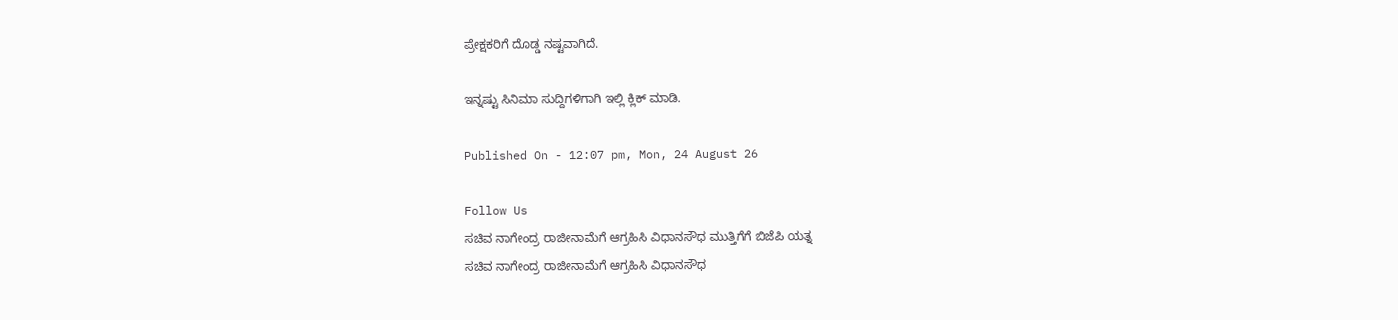ಪ್ರೇಕ್ಷಕರಿಗೆ ದೊಡ್ಡ ನಷ್ಟವಾಗಿದೆ.

ಇನ್ನಷ್ಟು ಸಿನಿಮಾ ಸುದ್ದಿಗಳಿಗಾಗಿ ಇಲ್ಲಿ ಕ್ಲಿಕ್ ಮಾಡಿ.

Published On - 12:07 pm, Mon, 24 August 26

Follow Us
ಸಚಿವ ನಾಗೇಂದ್ರ ರಾಜೀನಾಮೆಗೆ ಆಗ್ರಹಿಸಿ ವಿಧಾನಸೌಧ ಮುತ್ತಿಗೆಗೆ ಬಿಜೆಪಿ ಯತ್ನ
ಸಚಿವ ನಾಗೇಂದ್ರ ರಾಜೀನಾಮೆಗೆ ಆಗ್ರಹಿಸಿ ವಿಧಾನಸೌಧ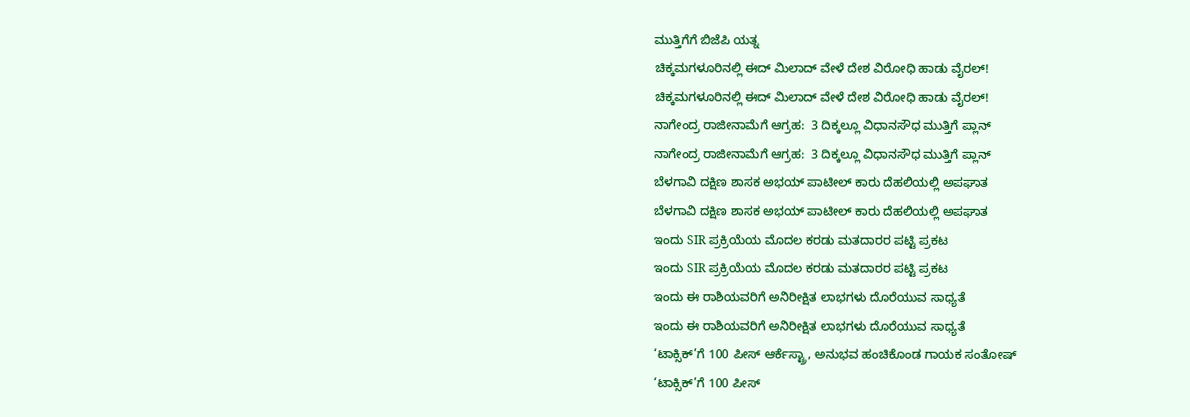ಮುತ್ತಿಗೆಗೆ ಬಿಜೆಪಿ ಯತ್ನ
ಚಿಕ್ಕಮಗಳೂರಿನಲ್ಲಿ ಈದ್ ಮಿಲಾದ್ ವೇಳೆ ದೇಶ ವಿರೋಧಿ ಹಾಡು ವೈರಲ್!
ಚಿಕ್ಕಮಗಳೂರಿನಲ್ಲಿ ಈದ್ ಮಿಲಾದ್ ವೇಳೆ ದೇಶ ವಿರೋಧಿ ಹಾಡು ವೈರಲ್!
ನಾಗೇಂದ್ರ ರಾಜೀನಾಮೆಗೆ ಆಗ್ರಹ:  3 ದಿಕ್ಕಲ್ಲೂ ವಿಧಾನಸೌಧ ಮುತ್ತಿಗೆ ಪ್ಲಾನ್
ನಾಗೇಂದ್ರ ರಾಜೀನಾಮೆಗೆ ಆಗ್ರಹ:  3 ದಿಕ್ಕಲ್ಲೂ ವಿಧಾನಸೌಧ ಮುತ್ತಿಗೆ ಪ್ಲಾನ್
ಬೆಳಗಾವಿ ದಕ್ಷಿಣ ಶಾಸಕ ಅಭಯ್ ಪಾಟೀಲ್ ಕಾರು ದೆಹಲಿಯಲ್ಲಿ ಅಪಘಾತ
ಬೆಳಗಾವಿ ದಕ್ಷಿಣ ಶಾಸಕ ಅಭಯ್ ಪಾಟೀಲ್ ಕಾರು ದೆಹಲಿಯಲ್ಲಿ ಅಪಘಾತ
ಇಂದು SIR ಪ್ರಕ್ರಿಯೆಯ ಮೊದಲ ಕರಡು ಮತದಾರರ ಪಟ್ಟಿ ಪ್ರಕಟ
ಇಂದು SIR ಪ್ರಕ್ರಿಯೆಯ ಮೊದಲ ಕರಡು ಮತದಾರರ ಪಟ್ಟಿ ಪ್ರಕಟ
ಇಂದು ಈ ರಾಶಿಯವರಿಗೆ ಅನಿರೀಕ್ಷಿತ ಲಾಭಗಳು ದೊರೆಯುವ ಸಾಧ್ಯತೆ
ಇಂದು ಈ ರಾಶಿಯವರಿಗೆ ಅನಿರೀಕ್ಷಿತ ಲಾಭಗಳು ದೊರೆಯುವ ಸಾಧ್ಯತೆ
‘ಟಾಕ್ಸಿಕ್’ಗೆ 100 ಪೀಸ್ ಆರ್ಕೆಸ್ಟ್ರಾ, ಅನುಭವ ಹಂಚಿಕೊಂಡ ಗಾಯಕ ಸಂತೋಷ್
‘ಟಾಕ್ಸಿಕ್’ಗೆ 100 ಪೀಸ್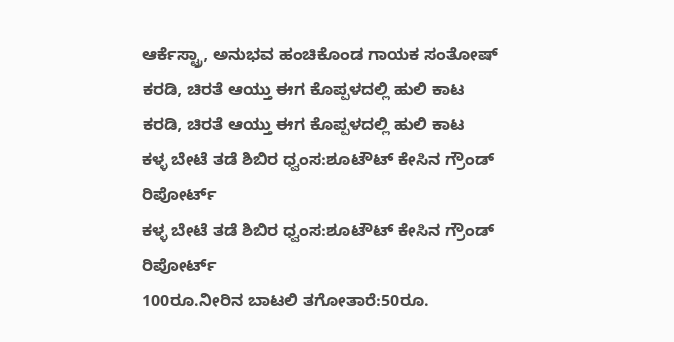ಆರ್ಕೆಸ್ಟ್ರಾ, ಅನುಭವ ಹಂಚಿಕೊಂಡ ಗಾಯಕ ಸಂತೋಷ್
ಕರಡಿ, ಚಿರತೆ ಆಯ್ತು ಈಗ ಕೊಪ್ಪಳದಲ್ಲಿ ಹುಲಿ ಕಾಟ
ಕರಡಿ, ಚಿರತೆ ಆಯ್ತು ಈಗ ಕೊಪ್ಪಳದಲ್ಲಿ ಹುಲಿ ಕಾಟ
ಕಳ್ಳ ಬೇಟೆ ತಡೆ ಶಿಬಿರ ಧ್ವಂಸ:ಶೂಟೌಟ್ ಕೇಸಿನ ಗ್ರೌಂಡ್ ರಿಪೋರ್ಟ್
ಕಳ್ಳ ಬೇಟೆ ತಡೆ ಶಿಬಿರ ಧ್ವಂಸ:ಶೂಟೌಟ್ ಕೇಸಿನ ಗ್ರೌಂಡ್ ರಿಪೋರ್ಟ್
100ರೂ.ನೀರಿನ ಬಾಟಲಿ ತಗೋತಾರೆ:50ರೂ.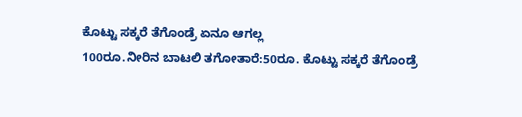ಕೊಟ್ಟು ಸಕ್ಕರೆ ತೆಗೊಂಡ್ರೆ ಏನೂ ಆಗಲ್ಲ
100ರೂ.ನೀರಿನ ಬಾಟಲಿ ತಗೋತಾರೆ:50ರೂ. ಕೊಟ್ಟು ಸಕ್ಕರೆ ತೆಗೊಂಡ್ರೆ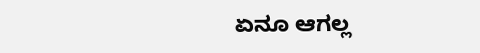ಏನೂ ಆಗಲ್ಲ